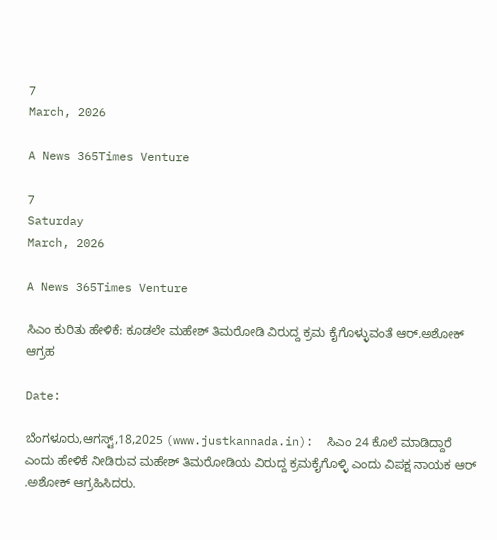7
March, 2026

A News 365Times Venture

7
Saturday
March, 2026

A News 365Times Venture

ಸಿಎಂ ಕುರಿತು ಹೇಳಿಕೆ: ಕೂಡಲೇ ಮಹೇಶ್ ತಿಮರೋಡಿ ವಿರುದ್ದ ಕ್ರಮ ಕೈಗೊಳ್ಳುವಂತೆ ಆರ್.ಅಶೋಕ್ ಆಗ್ರಹ

Date:

ಬೆಂಗಳೂರು,ಆಗಸ್ಟ್,18,2025 (www.justkannada.in):  ಸಿಎಂ 24 ಕೊಲೆ ಮಾಡಿದ್ದಾರೆ ಎಂದು ಹೇಳಿಕೆ ನೀಡಿರುವ ಮಹೇಶ್ ತಿಮರೋಡಿಯ ವಿರುದ್ದ ಕ್ರಮಕೈಗೊಳ್ಳಿ ಎಂದು ವಿಪಕ್ಷ ನಾಯಕ ಆರ್ .ಅಶೋಕ್ ಆಗ್ರಹಿಸಿದರು.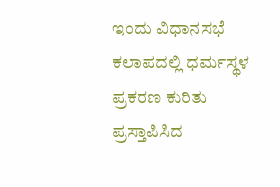ಇಂದು ವಿಧಾನಸಭೆ ಕಲಾಪದಲ್ಲಿ ಧರ್ಮಸ್ಥಳ ಪ್ರಕರಣ ಕುರಿತು ಪ್ರಸ್ತಾಪಿಸಿದ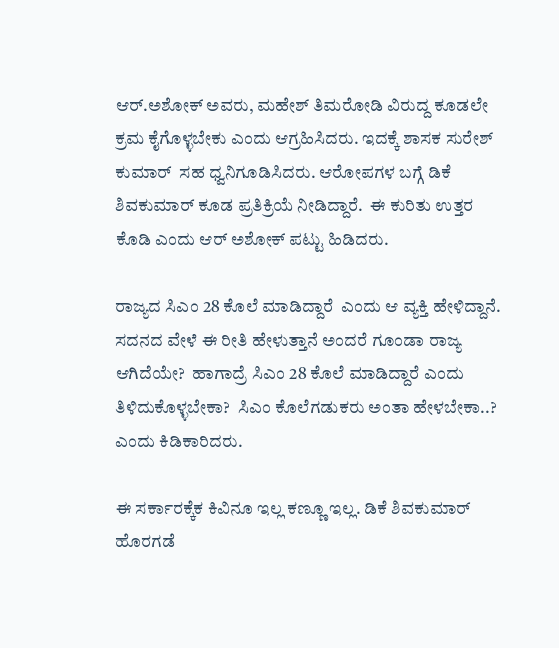ಆರ್.ಅಶೋಕ್ ಅವರು, ಮಹೇಶ್ ತಿಮರೋಡಿ ವಿರುದ್ದ ಕೂಡಲೇ ಕ್ರಮ ಕೈಗೊಳ್ಳಬೇಕು ಎಂದು ಆಗ್ರಹಿಸಿದರು. ಇದಕ್ಕೆ ಶಾಸಕ ಸುರೇಶ್ ಕುಮಾರ್  ಸಹ ಧ್ವನಿಗೂಡಿಸಿದರು. ಆರೋಪಗಳ ಬಗ್ಗೆ ಡಿಕೆ ಶಿವಕುಮಾರ್ ಕೂಡ ಪ್ರತಿಕ್ರಿಯೆ ನೀಡಿದ್ದಾರೆ.  ಈ ಕುರಿತು ಉತ್ತರ ಕೊಡಿ ಎಂದು ಆರ್ ಅಶೋಕ್ ಪಟ್ಟು ಹಿಡಿದರು.

ರಾಜ್ಯದ ಸಿಎಂ 28 ಕೊಲೆ ಮಾಡಿದ್ದಾರೆ  ಎಂದು ಆ ವ್ಯಕ್ತಿ ಹೇಳಿದ್ದಾನೆ. ಸದನದ ವೇಳೆ ಈ ರೀತಿ ಹೇಳುತ್ತಾನೆ ಅಂದರೆ ಗೂಂಡಾ ರಾಜ್ಯ ಆಗಿದೆಯೇ?  ಹಾಗಾದ್ರೆ ಸಿಎಂ 28 ಕೊಲೆ ಮಾಡಿದ್ದಾರೆ ಎಂದು ತಿಳಿದುಕೊಳ್ಳಬೇಕಾ?  ಸಿಎಂ ಕೊಲೆಗಡುಕರು ಅಂತಾ ಹೇಳಬೇಕಾ..?  ಎಂದು ಕಿಡಿಕಾರಿದರು.

ಈ ಸರ್ಕಾರಕ್ಕೆಕ ಕಿವಿನೂ ಇಲ್ಲ ಕಣ್ಣೂ ಇಲ್ಲ. ಡಿಕೆ ಶಿವಕುಮಾರ್ ಹೊರಗಡೆ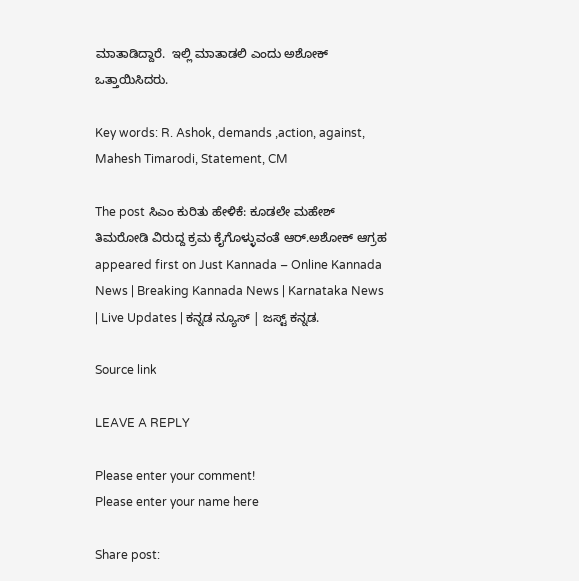ಮಾತಾಡಿದ್ದಾರೆ.  ಇಲ್ಲಿ ಮಾತಾಡಲಿ ಎಂದು ಅಶೋಕ್  ಒತ್ತಾಯಿಸಿದರು.

Key words: R. Ashok, demands ,action, against, Mahesh Timarodi, Statement, CM

The post ಸಿಎಂ ಕುರಿತು ಹೇಳಿಕೆ: ಕೂಡಲೇ ಮಹೇಶ್ ತಿಮರೋಡಿ ವಿರುದ್ದ ಕ್ರಮ ಕೈಗೊಳ್ಳುವಂತೆ ಆರ್.ಅಶೋಕ್ ಆಗ್ರಹ appeared first on Just Kannada – Online Kannada News | Breaking Kannada News | Karnataka News | Live Updates | ಕನ್ನಡ ನ್ಯೂಸ್ | ಜಸ್ಟ್ ಕನ್ನಡ.

Source link

LEAVE A REPLY

Please enter your comment!
Please enter your name here

Share post: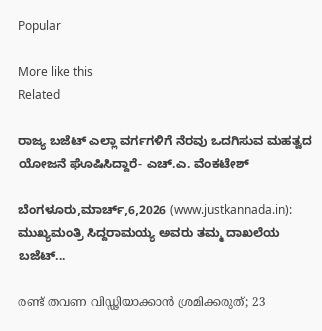Popular

More like this
Related

ರಾಜ್ಯ ಬಜೆಟ್ ಎಲ್ಲಾ ವರ್ಗಗಳಿಗೆ ನೆರವು ಒದಗಿಸುವ ಮಹತ್ವದ ಯೋಜನೆ ಘೊಷಿಸಿದ್ದಾರೆ- ಎಚ್.ಎ. ವೆಂಕಟೇಶ್

ಬೆಂಗಳೂರು,ಮಾರ್ಚ್,6,2026 (www.justkannada.in): ಮುಖ್ಯಮಂತ್ರಿ ಸಿದ್ದರಾಮಯ್ಯ ಅವರು ತಮ್ಮ ದಾಖಲೆಯ ಬಜೆಟ್‌...

രണ്ട് തവണ വിഡ്ഢിയാക്കാന്‍ ശ്രമിക്കരുത്; 23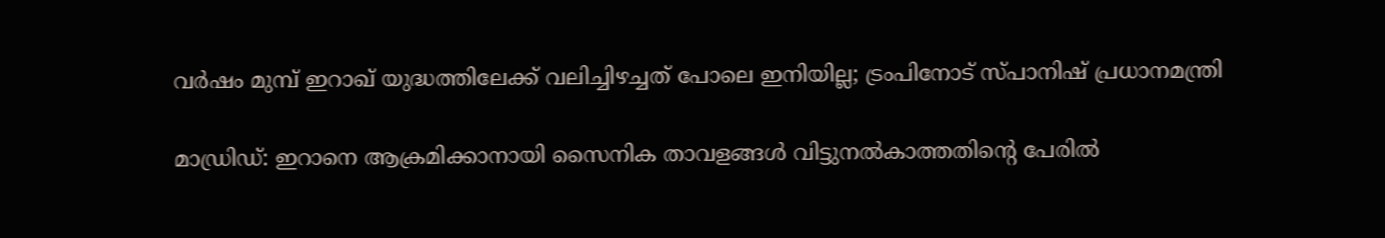വര്‍ഷം മുമ്പ് ഇറാഖ് യുദ്ധത്തിലേക്ക് വലിച്ചിഴച്ചത് പോലെ ഇനിയില്ല; ട്രംപിനോട് സ്പാനിഷ് പ്രധാനമന്ത്രി

മാഡ്രിഡ്: ഇറാനെ ആക്രമിക്കാനായി സൈനിക താവളങ്ങള്‍ വിട്ടുനല്‍കാത്തതിന്റെ പേരില്‍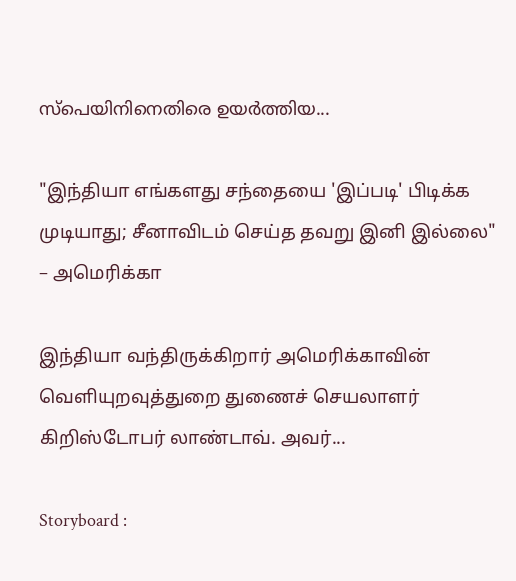സ്‌പെയിനിനെതിരെ ഉയര്‍ത്തിയ...

"இந்தியா எங்களது சந்தையை 'இப்படி' பிடிக்க முடியாது; சீனாவிடம் செய்த தவறு இனி இல்லை" – அமெரிக்கா

இந்தியா வந்திருக்கிறார் அமெரிக்காவின் வெளியுறவுத்துறை துணைச் செயலாளர் கிறிஸ்டோபர் லாண்டாவ். அவர்...

Storyboard :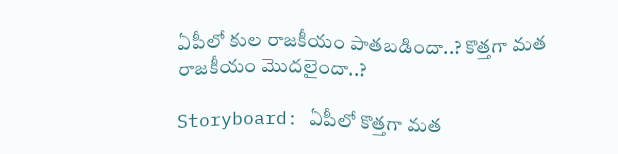ఏపీలో కుల రాజకీయం పాతబడిందా..? కొత్తగా మత రాజకీయం మొదలైందా..?

Storyboard: ఏపీలో కొత్తగా మత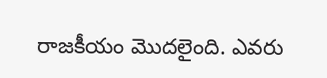రాజకీయం మొదలైంది. ఎవరు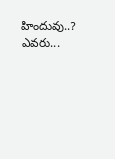హిందువు..? ఎవరు...